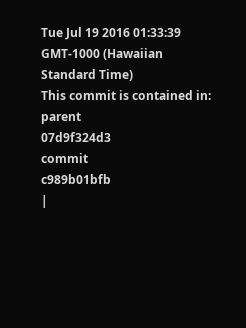Tue Jul 19 2016 01:33:39 GMT-1000 (Hawaiian Standard Time)
This commit is contained in:
parent
07d9f324d3
commit
c989b01bfb
|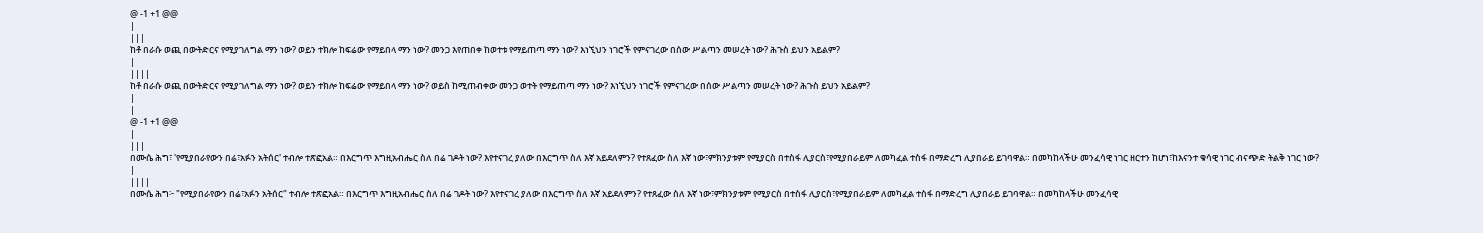@ -1 +1 @@
|
|||
ከቶ በራሱ ወጪ በውትድርና የሚያገለግል ማን ነው? ወይን ተክሎ ከፍሬው የማይበላ ማን ነው? መንጋ እየጠበቀ ከወተቱ የማይጠጣ ማን ነው? እነኚህን ነገሮች የምናገረው በሰው ሥልጣን መሠረት ነው? ሕጉስ ይህን አይልም?
|
||||
ከቶ በራሱ ወጪ በውትድርና የሚያገለግል ማን ነው? ወይን ተክሎ ከፍሬው የማይበላ ማን ነው? ወይስ ከሚጠብቀው መንጋ ወተት የማይጠጣ ማን ነው? እነኚህን ነገሮች የምናገረው በሰው ሥልጣን መሠረት ነው? ሕጉስ ይህን አይልም?
|
|
@ -1 +1 @@
|
|||
በሙሴ ሕግ፣ 'የሚያበራየውን በሬ፣አፉን አትሰር' ተብሎ ተጽፎአል። በእርግጥ እግዚአብሔር ስለ በሬ ገዶት ነው? እየተናገረ ያለው በእርግጥ ስለ እኛ አይደለምን? የተጸፈው ስለ እኛ ነው፣ምክንያቱም የሚያርስ በተስፋ ሊያርስ፣የሚያበራይም ለመካፈል ተስፋ በማድረግ ሊያበራይ ይገባዋል። በመካከላችሁ መንፈሳዊ ነገር ዘርተን ከሆነ፣ከእናንተ ቁሳዊ ነገር ብናጭድ ትልቅ ነገር ነው?
|
||||
በሙሴ ሕግ፦ "የሚያበራየውን በሬ፣አፉን አትሰር" ተብሎ ተጽፎአል። በእርግጥ እግዚአብሔር ስለ በሬ ገዶት ነው? እየተናገረ ያለው በእርግጥ ስለ እኛ አይደለምን? የተጸፈው ስለ እኛ ነው፣ምክንያቱም የሚያርስ በተስፋ ሊያርስ፣የሚያበራይም ለመካፈል ተስፋ በማድረግ ሊያበራይ ይገባዋል። በመካከላችሁ መንፈሳዊ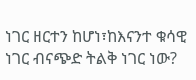ነገር ዘርተን ከሆነ፣ከእናንተ ቁሳዊ ነገር ብናጭድ ትልቅ ነገር ነው?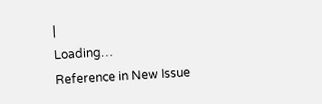|
Loading…
Reference in New Issue